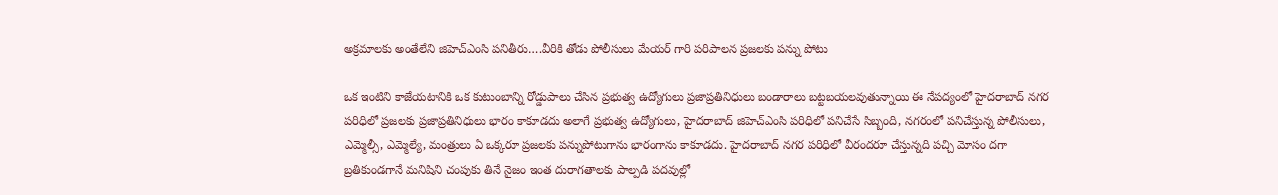అక్రమాలకు అంతేలేని జిహెచ్ఎంసి పనితీరు….వీరికి తోడు పోలీసులు మేయర్ గారి పరిపాలన ప్రజలకు పన్ను పోటు

ఒక ఇంటిని కాజేయటానికి ఒక కుటుంబాన్ని రోడ్డుపాలు చేసిన ప్రభుత్వ ఉద్యోగులు ప్రజాప్రతినిధులు బండారాలు బట్టబయలవుతున్నాయి ఈ నేపద్యంలో హైదరాబాద్ నగర పరిధిలో ప్రజలకు ప్రజాప్రతినిధులు భారం కాకూడదు అలాగే ప్రభుత్వ ఉద్యోగులు, హైదరాబాద్ జిహెచ్ఎంసి పరిధిలో పనిచేసే సిబ్బంది, నగరంలో పనిచేస్తున్న పోలీసులు, ఎమ్మెల్సీ, ఎమ్మెల్యే, మంత్రులు ఏ ఒక్కరూ ప్రజలకు పన్నుపోటుగాను భారంగాను కాకూడదు. హైదరాబాద్ నగర పరిధిలో వీరందరూ చేస్తున్నది పచ్చి మోసం దగా బ్రతికుండగానే మనిషిని చంపుకు తినే నైజం ఇంత దురాగతాలకు పాల్పడి పదవుల్లో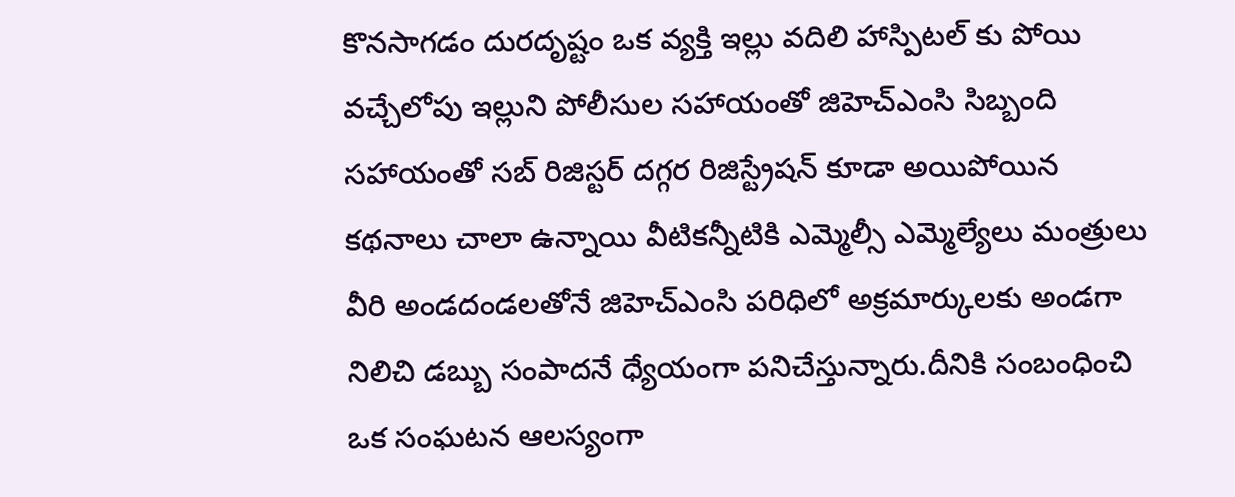కొనసాగడం దురదృష్టం ఒక వ్యక్తి ఇల్లు వదిలి హాస్పిటల్ కు పోయి వచ్చేలోపు ఇల్లుని పోలీసుల సహాయంతో జిహెచ్ఎంసి సిబ్బంది సహాయంతో సబ్ రిజిస్టర్ దగ్గర రిజిస్ట్రేషన్ కూడా అయిపోయిన కథనాలు చాలా ఉన్నాయి వీటికన్నీటికి ఎమ్మెల్సీ ఎమ్మెల్యేలు మంత్రులు వీరి అండదండలతోనే జిహెచ్ఎంసి పరిధిలో అక్రమార్కులకు అండగా నిలిచి డబ్బు సంపాదనే ధ్యేయంగా పనిచేస్తున్నారు.దీనికి సంబంధించి ఒక సంఘటన ఆలస్యంగా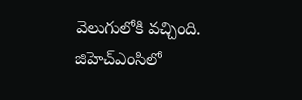వెలుగులోకి వచ్చింది. జిహెచ్ఎంసిలో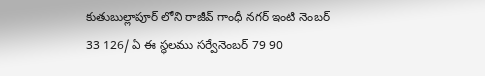కుతుబుల్లాపూర్ లోని రాజీవ్ గాంధీ నగర్ ఇంటి నెంబర్ 33 126/ ఏ ఈ స్థలము సర్వేనెంబర్ 79 90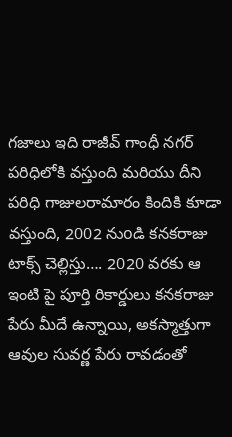గజాలు ఇది రాజీవ్ గాంధీ నగర్ పరిధిలోకి వస్తుంది మరియు దీని పరిధి గాజులరామారం కిందికి కూడా వస్తుంది, 2002 నుoడి కనకరాజు టాక్స్ చెల్లిస్తు…. 2020 వరకు ఆ ఇంటి పై పూర్తి రికార్డులు కనకరాజు పేరు మీదే ఉన్నాయి, అకస్మాత్తుగా ఆవుల సువర్ణ పేరు రావడంతో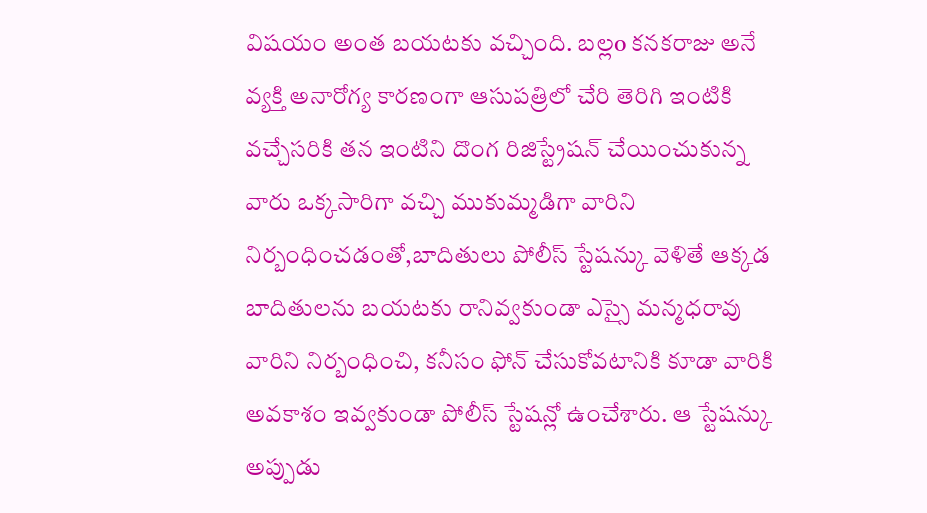విషయం అంత బయటకు వచ్చింది. బల్లo కనకరాజు అనే వ్యక్తి అనారోగ్య కారణంగా ఆసుపత్రిలో చేరి తెరిగి ఇంటికి వచ్చేసరికి తన ఇంటిని దొంగ రిజిస్ట్రేషన్ చేయించుకున్న వారు ఒక్కసారిగా వచ్చి ముకుమ్మడిగా వారిని నిర్బంధించడంతో,బాదితులు పోలీస్ స్టేషన్కు వెళితే ఆక్కడ బాదితులను బయటకు రానివ్వకుండా ఎస్సై మన్మధరావు వారిని నిర్బంధించి, కనీసం ఫోన్ చేసుకోవటానికి కూడా వారికి అవకాశం ఇవ్వకుండా పోలీస్ స్టేషన్లో ఉంచేశారు. ఆ స్టేషన్కు అప్పుడు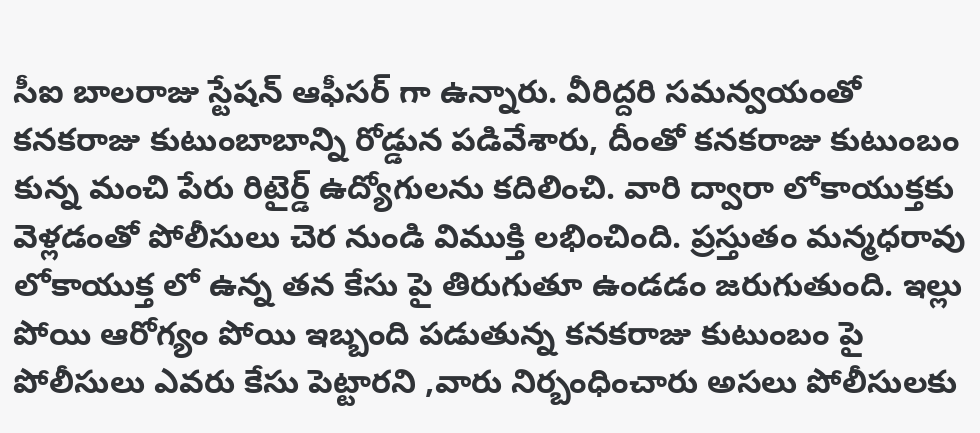సీఐ బాలరాజు స్టేషన్ ఆఫీసర్ గా ఉన్నారు. వీరిద్దరి సమన్వయంతో కనకరాజు కుటుంబాబాన్ని రోడ్డున పడివేశారు, దీంతో కనకరాజు కుటుంబం కున్న మంచి పేరు రిటైర్డ్ ఉద్యోగులను కదిలించి. వారి ద్వారా లోకాయుక్తకు వెళ్లడంతో పోలీసులు చెర నుండి విముక్తి లభించింది. ప్రస్తుతం మన్మధరావు లోకాయుక్త లో ఉన్న తన కేసు పై తిరుగుతూ ఉండడం జరుగుతుంది. ఇల్లు పోయి ఆరోగ్యం పోయి ఇబ్బంది పడుతున్న కనకరాజు కుటుంబం పై పోలీసులు ఎవరు కేసు పెట్టారని ,వారు నిర్బంధించారు అసలు పోలీసులకు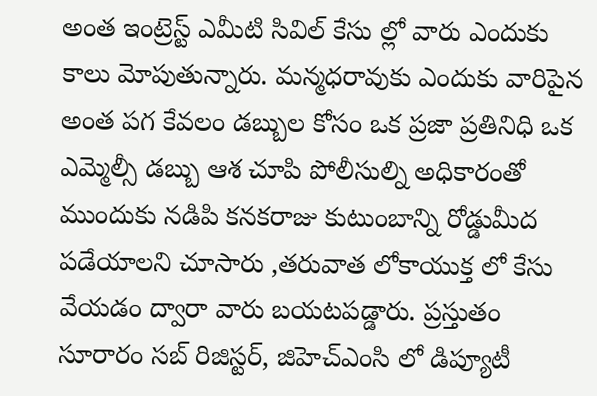అంత ఇంట్రెస్ట్ ఎమీటి సివిల్ కేసు ల్లో వారు ఎందుకు కాలు మోపుతున్నారు. మన్మధరావుకు ఎందుకు వారిపైన అంత పగ కేవలం డబ్బుల కోసం ఒక ప్రజా ప్రతినిధి ఒక ఎమ్మెల్సీ డబ్బు ఆశ చూపి పోలీసుల్ని అధికారంతో ముందుకు నడిపి కనకరాజు కుటుంబాన్ని రోడ్డుమీద పడేయాలని చూసారు ,తరువాత లోకాయుక్త లో కేసు వేయడం ద్వారా వారు బయటపడ్డారు. ప్రస్తుతం సూరారం సబ్ రిజిస్టర్, జిహెచ్ఎంసి లో డిప్యూటీ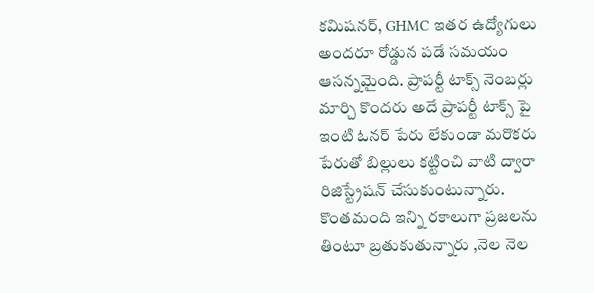కమిషనర్, GHMC ఇతర ఉద్యోగులు అందరూ రోడ్డున పడే సమయం ఆసన్నమైంది. ప్రాపర్టీ టాక్స్ నెంబర్లు మార్చి కొందరు అదే ప్రాపర్టీ టాక్స్ పై ఇంటి ఓనర్ పేరు లేకుండా మరొకరు పేరుతో బిల్లులు కట్టించి వాటి ద్వారా రిజిస్ట్రేషన్ చేసుకుంటున్నారు. కొంతమంది ఇన్ని రకాలుగా ప్రజలను తింటూ బ్రతుకుతున్నారు ,నెల నెల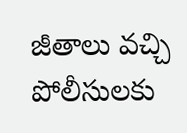జీతాలు వచ్చి పోలీసులకు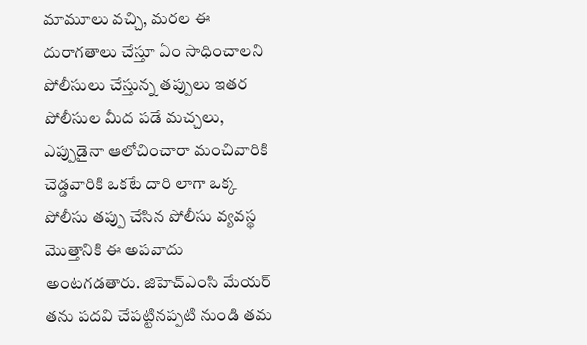మామూలు వచ్చి, మరల ఈ దురాగతాలు చేస్తూ ఏం సాధించాలని పోలీసులు చేస్తున్న తప్పులు ఇతర పోలీసుల మీద పడే మచ్చలు, ఎప్పుడైనా ఆలోచించారా మంచివారికి చెడ్డవారికి ఒకటే దారి లాగా ఒక్క పోలీసు తప్పు చేసిన పోలీసు వ్యవస్థ మొత్తానికి ఈ అపవాదు అంటగడతారు. జిహెచ్ఎంసి మేయర్ తను పదవి చేపట్టినప్పటి నుండి తమ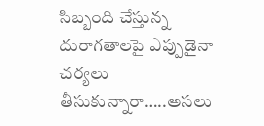సిబ్బంది చేస్తున్న దురాగతాలపై ఎప్పుడైనా చర్యలు తీసుకున్నారా…..అసలు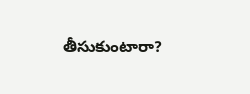తీసుకుంటారా?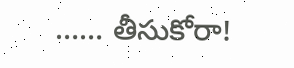…… తీసుకోరా!